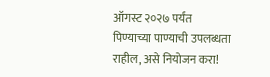ऑगस्ट २०२७ पर्यंत पिण्याच्या पाण्याची उपलब्धता राहील, असे नियोजन करा!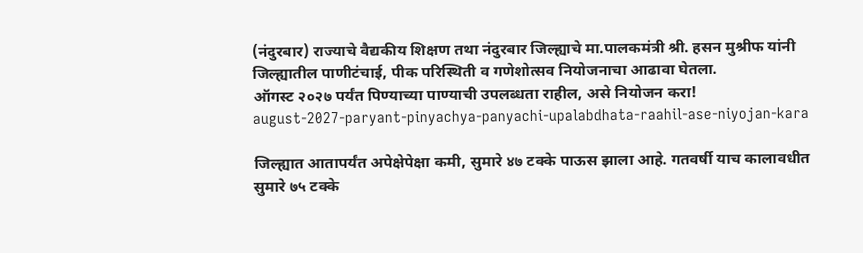(नंदुरबार) राज्याचे वैद्यकीय शिक्षण तथा नंदुरबार जिल्ह्याचे मा.पालकमंत्री श्री. हसन मुश्रीफ यांनी जिल्ह्यातील पाणीटंचाई, पीक परिस्थिती व गणेशोत्सव नियोजनाचा आढावा घेतला.
ऑगस्ट २०२७ पर्यंत पिण्याच्या पाण्याची उपलब्धता राहील, असे नियोजन करा!
august-2027-paryant-pinyachya-panyachi-upalabdhata-raahil-ase-niyojan-kara

जिल्ह्यात आतापर्यंत अपेक्षेपेक्षा कमी, सुमारे ४७ टक्के पाऊस झाला आहे. गतवर्षी याच कालावधीत सुमारे ७५ टक्के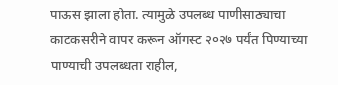पाऊस झाला होता. त्यामुळे उपलब्ध पाणीसाठ्याचा काटकसरीने वापर करून ऑगस्ट २०२७ पर्यंत पिण्याच्या पाण्याची उपलब्धता राहील,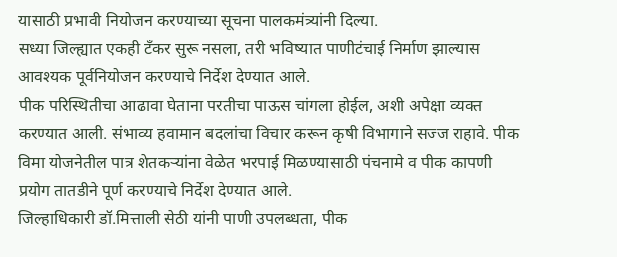यासाठी प्रभावी नियोजन करण्याच्या सूचना पालकमंत्र्यांनी दिल्या.
सध्या जिल्ह्यात एकही टँकर सुरू नसला, तरी भविष्यात पाणीटंचाई निर्माण झाल्यास आवश्यक पूर्वनियोजन करण्याचे निर्देश देण्यात आले.
पीक परिस्थितीचा आढावा घेताना परतीचा पाऊस चांगला होईल, अशी अपेक्षा व्यक्त करण्यात आली. संभाव्य हवामान बदलांचा विचार करून कृषी विभागाने सज्ज राहावे. पीक विमा योजनेतील पात्र शेतकऱ्यांना वेळेत भरपाई मिळण्यासाठी पंचनामे व पीक कापणी प्रयोग तातडीने पूर्ण करण्याचे निर्देश देण्यात आले.
जिल्हाधिकारी डॉ.मित्ताली सेठी यांनी पाणी उपलब्धता, पीक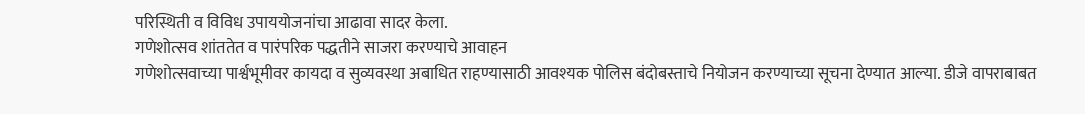परिस्थिती व विविध उपाययोजनांचा आढावा सादर केला.
गणेशोत्सव शांततेत व पारंपरिक पद्धतीने साजरा करण्याचे आवाहन
गणेशोत्सवाच्या पार्श्वभूमीवर कायदा व सुव्यवस्था अबाधित राहण्यासाठी आवश्यक पोलिस बंदोबस्ताचे नियोजन करण्याच्या सूचना देण्यात आल्या. डीजे वापराबाबत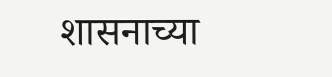शासनाच्या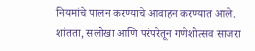नियमांचे पालन करण्याचे आवाहन करण्यात आले.
शांतता, सलोखा आणि परंपरेतून गणेशोत्सव साजरा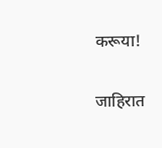करूया!

जाहिरात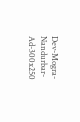Dev-Mogra-Nandurbar-Ad-300x250